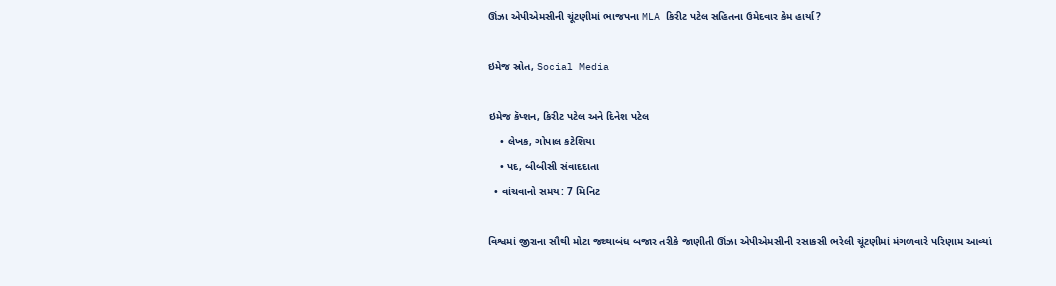ઊંઝા એપીએમસીની ચૂંટણીમાં ભાજપના MLA કિરીટ પટેલ સહિતના ઉમેદવાર કેમ હાર્યા?

ઇમેજ સ્રોત, Social Media

ઇમેજ કૅપ્શન, કિરીટ પટેલ અને દિનેશ પટેલ
    • લેખક, ગોપાલ કટેશિયા
    • પદ, બીબીસી સંવાદદાતા
  • વાંચવાનો સમય: 7 મિનિટ

વિશ્વમાં જીરાના સૌથી મોટા જથ્થાબંધ બજાર તરીકે જાણીતી ઊંઝા એપીએમસીની રસાકસી ભરેલી ચૂંટણીમાં મંગળવારે પરિણામ આવ્યાં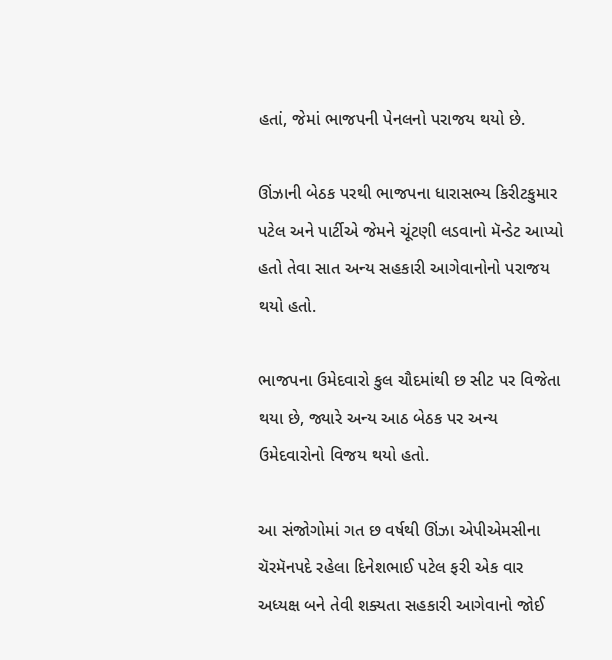હતાં, જેમાં ભાજપની પેનલનો પરાજય થયો છે.

ઊંઝાની બેઠક પરથી ભાજપના ધારાસભ્ય કિરીટકુમાર પટેલ અને પાર્ટીએ જેમને ચૂંટણી લડવાનો મૅન્ડેટ આપ્યો હતો તેવા સાત અન્ય સહકારી આગેવાનોનો પરાજય થયો હતો.

ભાજપના ઉમેદવારો કુલ ચૌદમાંથી છ સીટ પર વિજેતા થયા છે, જ્યારે અન્ય આઠ બેઠક પર અન્ય ઉમેદવારોનો વિજય થયો હતો.

આ સંજોગોમાં ગત છ વર્ષથી ઊંઝા એપીએમસીના ચૅરમૅનપદે રહેલા દિનેશભાઈ પટેલ ફરી એક વાર અધ્યક્ષ બને તેવી શક્યતા સહકારી આગેવાનો જોઈ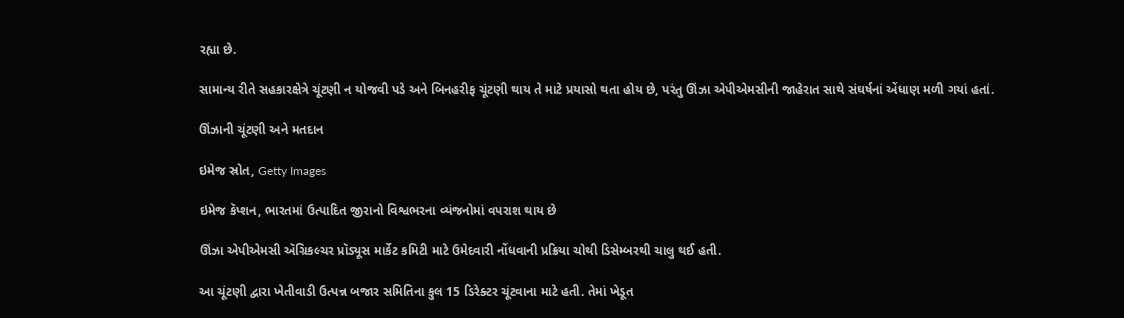રહ્યા છે.

સામાન્ય રીતે સહકારક્ષેત્રે ચૂંટણી ન યોજવી પડે અને બિનહરીફ ચૂંટણી થાય તે માટે પ્રયાસો થતા હોય છે, પરંતુ ઊંઝા એપીએમસીની જાહેરાત સાથે સંઘર્ષનાં એંધાણ મળી ગયાં હતાં.

ઊંઝાની ચૂંટણી અને મતદાન

ઇમેજ સ્રોત, Getty Images

ઇમેજ કૅપ્શન, ભારતમાં ઉત્પાદિત જીરાનો વિશ્વભરના વ્યંજનોમાં વપરાશ થાય છે

ઊંઝા એપીએમસી ઍગ્રિકલ્ચર પ્રૉડ્યૂસ માર્કેટ કમિટી માટે ઉમેદવારી નોંધવાની પ્રક્રિયા ચોથી ડિસેમ્બરથી ચાલુ થઈ હતી.

આ ચૂંટણી દ્વારા ખેતીવાડી ઉત્પન્ન બજાર સમિતિના કુલ 15 ડિરેક્ટર ચૂંટવાના માટે હતી. તેમાં ખેડૂત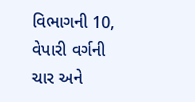વિભાગની 10, વેપારી વર્ગની ચાર અને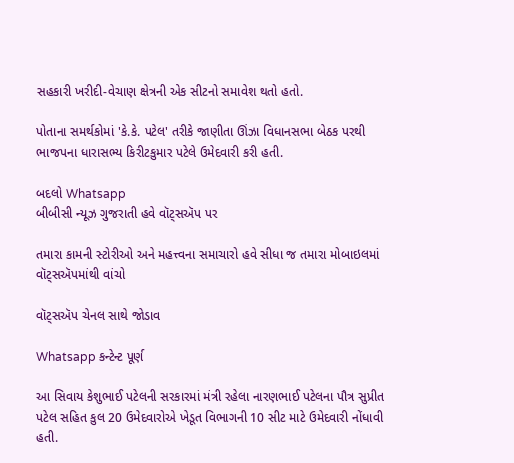સહકારી ખરીદી-વેચાણ ક્ષેત્રની એક સીટનો સમાવેશ થતો હતો.

પોતાના સમર્થકોમાં 'કે.કે. પટેલ' તરીકે જાણીતા ઊંઝા વિધાનસભા બેઠક પરથી ભાજપના ધારાસભ્ય કિરીટકુમાર પટેલે ઉમેદવારી કરી હતી.

બદલો Whatsapp
બીબીસી ન્યૂઝ ગુજરાતી હવે વૉટ્સઍપ પર

તમારા કામની સ્ટોરીઓ અને મહત્ત્વના સમાચારો હવે સીધા જ તમારા મોબાઇલમાં વૉટ્સઍપમાંથી વાંચો

વૉટ્સઍપ ચેનલ સાથે જોડાવ

Whatsapp કન્ટેન્ટ પૂર્ણ

આ સિવાય કેશુભાઈ પટેલની સરકારમાં મંત્રી રહેલા નારણભાઈ પટેલના પૌત્ર સુપ્રીત પટેલ સહિત કુલ 20 ઉમેદવારોએ ખેડૂત વિભાગની 10 સીટ માટે ઉમેદવારી નોંધાવી હતી.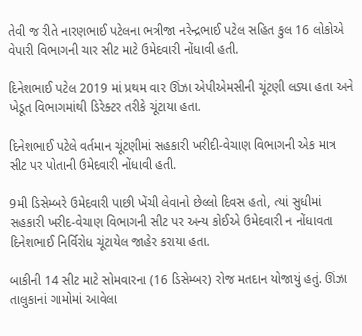તેવી જ રીતે નારણભાઈ પટેલના ભત્રીજા નરેન્દ્રભાઈ પટેલ સહિત કુલ 16 લોકોએ વેપારી વિભાગની ચાર સીટ માટે ઉમેદવારી નોંધાવી હતી.

દિનેશભાઈ પટેલ 2019 માં પ્રથમ વાર ઊંઝા એપીએમસીની ચૂંટણી લડ્યા હતા અને ખેડૂત વિભાગમાંથી ડિરેક્ટર તરીકે ચૂંટાયા હતા.

દિનેશભાઈ પટેલે વર્તમાન ચૂંટણીમાં સહકારી ખરીદી-વેચાણ વિભાગની એક માત્ર સીટ પર પોતાની ઉમેદવારી નોંધાવી હતી.

9મી ડિસેમ્બરે ઉમેદવારી પાછી ખેંચી લેવાનો છેલ્લો દિવસ હતો, ત્યાં સુધીમાં સહકારી ખરીદ-વેચાણ વિભાગની સીટ પર અન્ય કોઈએ ઉમેદવારી ન નોંધાવતા દિનેશભાઈ નિર્વિરોધ ચૂંટાયેલ જાહેર કરાયા હતા.

બાકીની 14 સીટ માટે સોમવારના (16 ડિસેમ્બર) રોજ મતદાન યોજાયું હતું. ઊંઝા તાલુકાનાં ગામોમાં આવેલા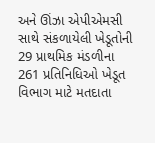અને ઊંઝા એપીએમસી સાથે સંકળાયેલી ખેડૂતોની 29 પ્રાથમિક મંડળીના 261 પ્રતિનિધિઓ ખેડૂત વિભાગ માટે મતદાતા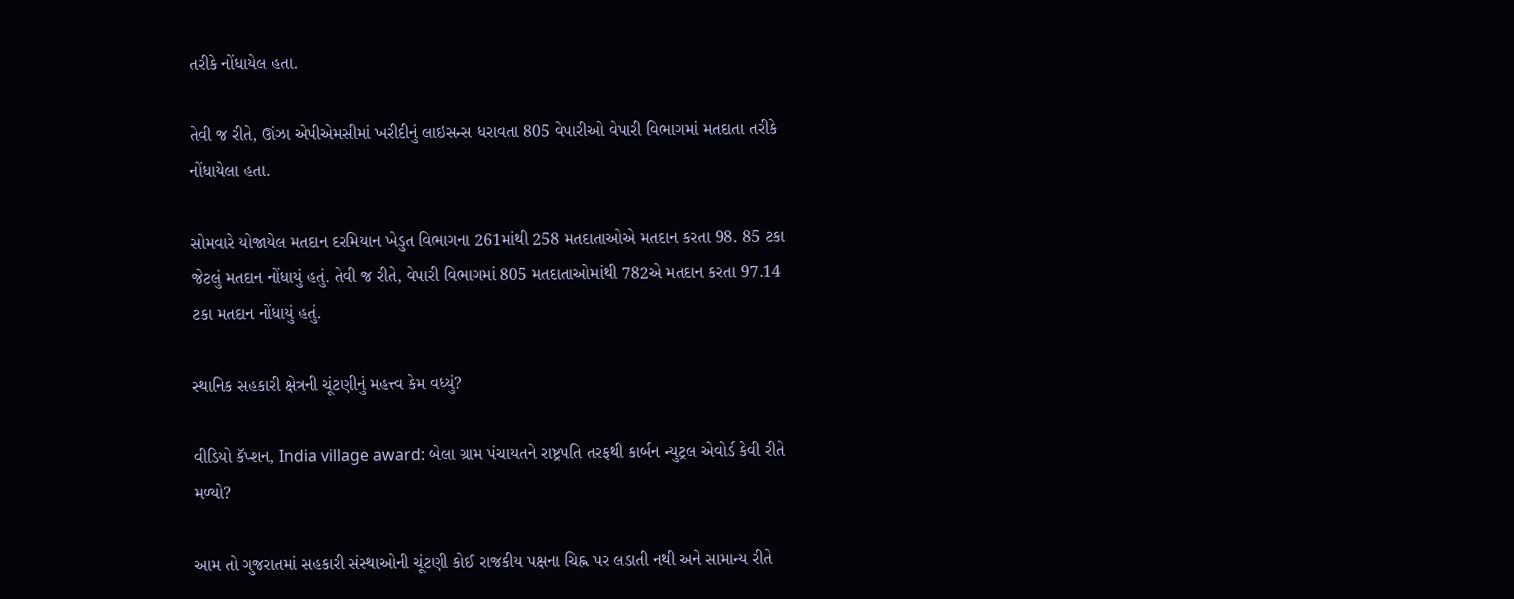તરીકે નોંધાયેલ હતા.

તેવી જ રીતે, ઊંઝા એપીએમસીમાં ખરીદીનું લાઇસન્સ ધરાવતા 805 વેપારીઓ વેપારી વિભાગમાં મતદાતા તરીકે નોંધાયેલા હતા.

સોમવારે યોજાયેલ મતદાન દરમિયાન ખેડુત વિભાગના 261માંથી 258 મતદાતાઓએ મતદાન કરતા 98. 85 ટકા જેટલું મતદાન નોંધાયું હતું. તેવી જ રીતે, વેપારી વિભાગમાં 805 મતદાતાઓમાંથી 782એ મતદાન કરતા 97.14 ટકા મતદાન નોંધાયું હતું.

સ્થાનિક સહકારી ક્ષેત્રની ચૂંટણીનું મહત્ત્વ કેમ વધ્યું?

વીડિયો કૅપ્શન, India village award: બેલા ગ્રામ પંચાયતને રાષ્ટ્રપતિ તરફથી કાર્બન ન્યુટ્રલ એવોર્ડ કેવી રીતે મળ્યો?

આમ તો ગુજરાતમાં સહકારી સંસ્થાઓની ચૂંટણી કોઈ રાજકીય પક્ષના ચિહ્ન પર લડાતી નથી અને સામાન્ય રીતે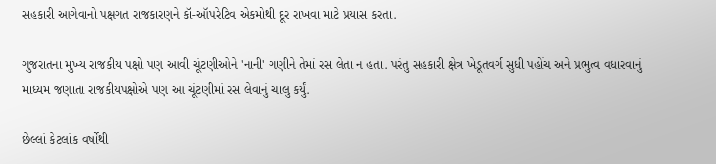સહકારી આગેવાનો પક્ષગત રાજકારણને કૉ-ઑપરેટિવ એકમોથી દૂર રાખવા માટે પ્રયાસ કરતા.

ગુજરાતના મુખ્ય રાજકીય પક્ષો પણ આવી ચૂંટણીઓને 'નાની' ગણીને તેમાં રસ લેતા ન હતા. પરંતુ સહકારી ક્ષેત્ર ખેડૂતવર્ગ સુધી પહોંચ અને પ્રભુત્વ વધારવાનું માધ્યમ જણાતા રાજકીયપક્ષોએ પણ આ ચૂંટણીમાં રસ લેવાનું ચાલુ કર્યું.

છેલ્લાં કેટલાંક વર્ષોથી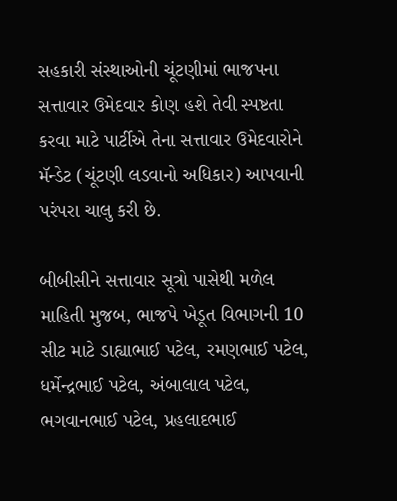સહકારી સંસ્થાઓની ચૂંટણીમાં ભાજપના સત્તાવાર ઉમેદવાર કોણ હશે તેવી સ્પષ્ટતા કરવા માટે પાર્ટીએ તેના સત્તાવાર ઉમેદવારોને મૅન્ડેટ (ચૂંટણી લડવાનો અધિકાર) આપવાની પરંપરા ચાલુ કરી છે.

બીબીસીને સત્તાવાર સૂત્રો પાસેથી મળેલ માહિતી મુજબ, ભાજપે ખેડૂત વિભાગની 10 સીટ માટે ડાહ્યાભાઈ પટેલ, રમણભાઈ પટેલ, ધર્મેન્દ્રભાઈ પટેલ, અંબાલાલ પટેલ, ભગવાનભાઈ પટેલ, પ્રહલાદભાઈ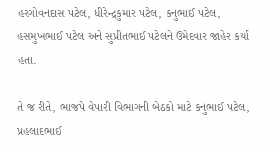હરગોવનદાસ પટેલ, ધીરેન્દ્રકુમાર પટેલ, કનુભાઈ પટેલ, હસમુખભાઈ પટેલ અને સુપ્રીતભાઈ પટેલને ઉમેદવાર જાહેર કર્યા હતા.

તે જ રીતે, ભાજપે વેપારી વિભાગની બેઠકો માટે કનુભાઈ પટેલ, પ્રહલાદભાઈ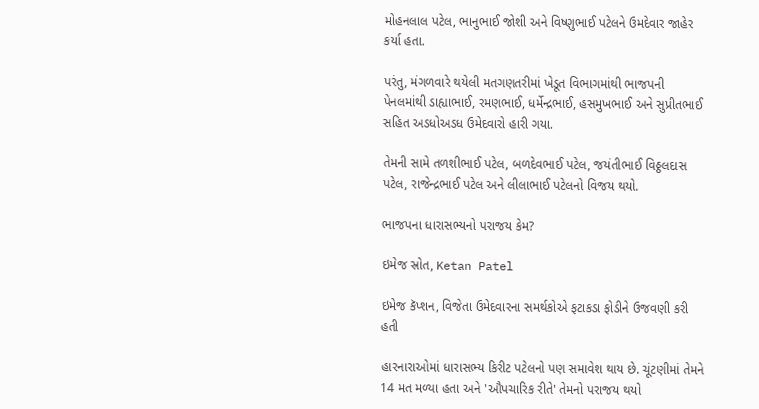મોહનલાલ પટેલ, ભાનુભાઈ જોશી અને વિષ્ણુભાઈ પટેલને ઉમદેવાર જાહેર કર્યા હતા.

પરંતુ, મંગળવારે થયેલી મતગણતરીમાં ખેડૂત વિભાગમાંથી ભાજપની પેનલમાંથી ડાહ્યાભાઈ, રમણભાઈ, ધર્મેન્દ્રભાઈ, હસમુખભાઈ અને સુપ્રીતભાઈ સહિત અડધોઅડધ ઉમેદવારો હારી ગયા.

તેમની સામે તળશીભાઈ પટેલ, બળદેવભાઈ પટેલ, જયંતીભાઈ વિઠ્ઠલદાસ પટેલ, રાજેન્દ્રભાઈ પટેલ અને લીલાભાઈ પટેલનો વિજય થયો.

ભાજપના ધારાસભ્યનો પરાજય કેમ?

ઇમેજ સ્રોત, Ketan Patel

ઇમેજ કૅપ્શન, વિજેતા ઉમેદવારના સમર્થકોએ ફટાકડા ફોડીને ઉજવણી કરી હતી

હારનારાઓમાં ધારાસભ્ય કિરીટ પટેલનો પણ સમાવેશ થાય છે. ચૂંટણીમાં તેમને 14 મત મળ્યા હતા અને 'ઔપચારિક રીતે' તેમનો પરાજય થયો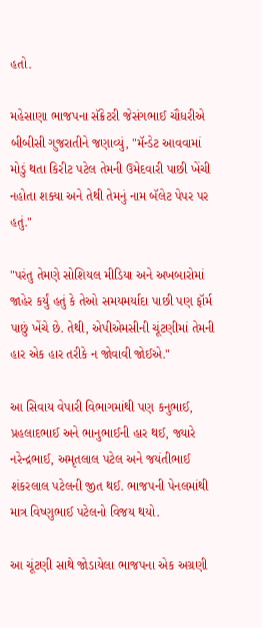હતો.

મહેસાણા ભાજપના સૅક્રેટરી જેસંગભાઈ ચૌધરીએ બીબીસી ગુજરાતીને જણાવ્યું, "મૅન્ડેટ આવવામાં મોડું થતા કિરીટ પટેલ તેમની ઉમેદવારી પાછી ખેંચી નહોતા શક્યા અને તેથી તેમનું નામ બૅલેટ પેપર પર હતું."

"પરંતુ તેમણે સોશિયલ મીડિયા અને અખબારોમાં જાહેર કર્યું હતું કે તેઓ સમયમર્યાદા પાછી પણ ફૉર્મ પાછું ખેંચે છે. તેથી, એપીએમસીની ચૂંટણીમાં તેમની હાર એક હાર તરીકે ન જોવાવી જોઈએ."

આ સિવાય વેપારી વિભાગમાંથી પણ કનુભાઈ, પ્રહલાદભાઈ અને ભાનુભાઈની હાર થઈ, જ્યારે નરેન્દ્રભાઈ, અમૃતલાલ પટેલ અને જયંતીભાઈ શંકરલાલ પટેલની જીત થઈ. ભાજપની પેનલમાંથી માત્ર વિષ્ણુભાઈ પટેલનો વિજય થયો.

આ ચૂંટણી સાથે જોડાયેલા ભાજપના એક અગ્રણી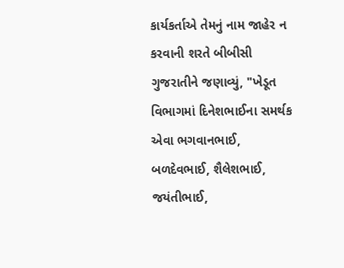કાર્યકર્તાએ તેમનું નામ જાહેર ન કરવાની શરતે બીબીસી ગુજરાતીને જણાવ્યું, "ખેડૂત વિભાગમાં દિનેશભાઈના સમર્થક એવા ભગવાનભાઈ, બળદેવભાઈ, શૈલેશભાઈ, જયંતીભાઈ,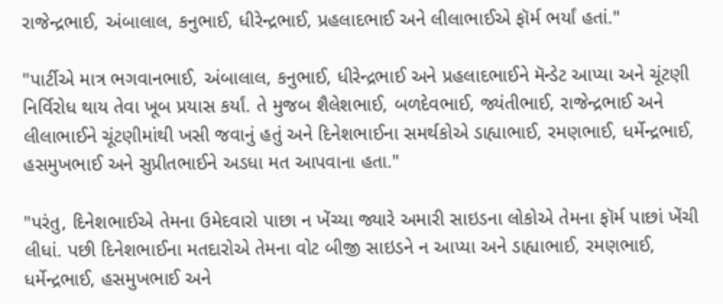રાજેન્દ્રભાઈ, અંબાલાલ, કનુભાઈ, ધીરેન્દ્રભાઈ, પ્રહલાદભાઈ અને લીલાભાઈએ ફૉર્મ ભર્યાં હતાં."

"પાર્ટીએ માત્ર ભગવાનભાઈ, અંબાલાલ, કનુભાઈ, ધીરેન્દ્રભાઈ અને પ્રહલાદભાઈને મૅન્ડેટ આપ્યા અને ચૂંટણી નિર્વિરોધ થાય તેવા ખૂબ પ્રયાસ કર્યાં. તે મુજબ શૈલેશભાઈ, બળદેવભાઈ, જ્યંતીભાઈ, રાજેન્દ્રભાઈ અને લીલાભાઈને ચૂંટણીમાંથી ખસી જવાનું હતું અને દિનેશભાઈના સમર્થકોએ ડાહ્યાભાઈ, રમણભાઈ, ધર્મેન્દ્રભાઈ, હસમુખભાઈ અને સુપ્રીતભાઈને અડધા મત આપવાના હતા."

"પરંતુ, દિનેશભાઈએ તેમના ઉમેદવારો પાછા ન ખેંચ્યા જ્યારે અમારી સાઇડના લોકોએ તેમના ફૉર્મ પાછાં ખેંચી લીધાં. પછી દિનેશભાઈના મતદારોએ તેમના વોટ બીજી સાઇડને ન આપ્યા અને ડાહ્યાભાઈ, રમણભાઈ, ધર્મેન્દ્રભાઈ, હસમુખભાઈ અને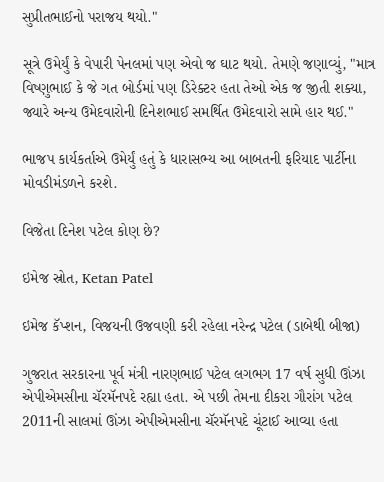સુપ્રીતભાઈનો પરાજય થયો."

સૂત્રે ઉમેર્યું કે વેપારી પેનલમાં પણ એવો જ ઘાટ થયો. તેમણે જણાવ્યું, "માત્ર વિષ્ણુભાઈ કે જે ગત બોર્ડમાં પણ ડિરેક્ટર હતા તેઓ એક જ જીતી શક્યા, જ્યારે અન્ય ઉમેદવારોની દિનેશભાઈ સમર્થિત ઉમેદવારો સામે હાર થઈ."

ભાજપ કાર્યકર્તાએ ઉમેર્યું હતું કે ધારાસભ્ય આ બાબતની ફરિયાદ પાર્ટીના મોવડીમંડળને કરશે.

વિજેતા દિનેશ પટેલ કોણ છે?

ઇમેજ સ્રોત, Ketan Patel

ઇમેજ કૅપ્શન, વિજયની ઉજવણી કરી રહેલા નરેન્દ્ર પટેલ (ડાબેથી બીજા)

ગુજરાત સરકારના પૂર્વ મંત્રી નારણભાઈ પટેલ લગભગ 17 વર્ષ સુધી ઊંઝા એપીએમસીના ચૅરમૅનપદે રહ્યા હતા. એ પછી તેમના દીકરા ગૌરાંગ પટેલ 2011ની સાલમાં ઊંઝા એપીએમસીના ચૅરમૅનપદે ચૂંટાઈ આવ્યા હતા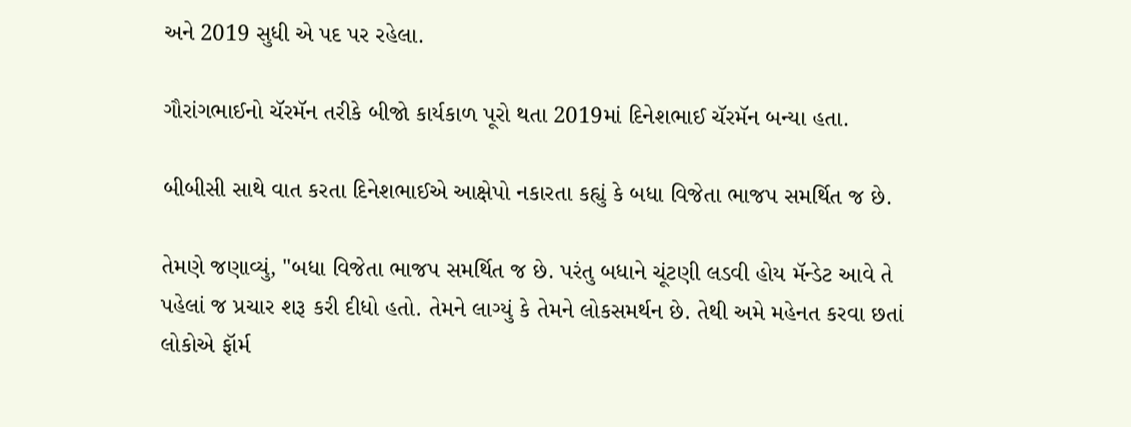અને 2019 સુધી એ પદ પર રહેલા.

ગૌરાંગભાઈનો ચૅરમૅન તરીકે બીજો કાર્યકાળ પૂરો થતા 2019માં દિનેશભાઈ ચૅરમૅન બન્યા હતા.

બીબીસી સાથે વાત કરતા દિનેશભાઈએ આક્ષેપો નકારતા કહ્યું કે બધા વિજેતા ભાજપ સમર્થિત જ છે.

તેમણે જણાવ્યું, "બધા વિજેતા ભાજપ સમર્થિત જ છે. પરંતુ બધાને ચૂંટણી લડવી હોય મૅન્ડેટ આવે તે પહેલાં જ પ્રચાર શરૂ કરી દીધો હતો. તેમને લાગ્યું કે તેમને લોકસમર્થન છે. તેથી અમે મહેનત કરવા છતાં લોકોએ ફૉર્મ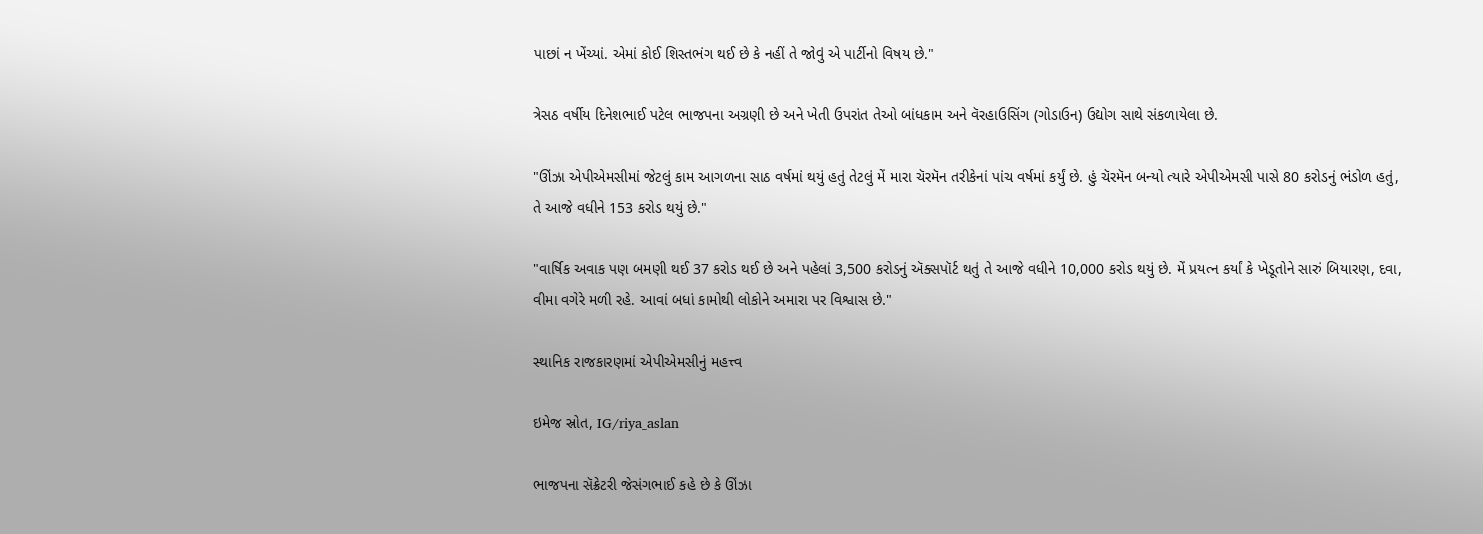પાછાં ન ખેંચ્યાં. એમાં કોઈ શિસ્તભંગ થઈ છે કે નહીં તે જોવું એ પાર્ટીનો વિષય છે."

ત્રેસઠ વર્ષીય દિનેશભાઈ પટેલ ભાજપના અગ્રણી છે અને ખેતી ઉપરાંત તેઓ બાંધકામ અને વૅરહાઉસિંગ (ગોડાઉન) ઉદ્યોગ સાથે સંકળાયેલા છે.

"ઊંઝા એપીએમસીમાં જેટલું કામ આગળના સાઠ વર્ષમાં થયું હતું તેટલું મેં મારા ચૅરમૅન તરીકેનાં પાંચ વર્ષમાં કર્યું છે. હું ચૅરમૅન બન્યો ત્યારે એપીએમસી પાસે 80 કરોડનું ભંડોળ હતું, તે આજે વધીને 153 કરોડ થયું છે."

"વાર્ષિક અવાક પણ બમણી થઈ 37 કરોડ થઈ છે અને પહેલાં 3,500 કરોડનું ઍક્સપૉર્ટ થતું તે આજે વધીને 10,000 કરોડ થયું છે. મેં પ્રયત્ન કર્યાં કે ખેડૂતોને સારું બિયારણ, દવા, વીમા વગેરે મળી રહે. આવાં બધાં કામોથી લોકોને અમારા પર વિશ્વાસ છે."

સ્થાનિક રાજકારણમાં એપીએમસીનું મહત્ત્વ

ઇમેજ સ્રોત, IG/riya_aslan

ભાજપના સૅક્રેટરી જેસંગભાઈ કહે છે કે ઊંઝા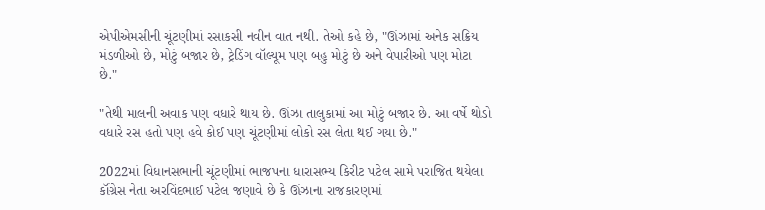એપીએમસીની ચૂંટણીમાં રસાકસી નવીન વાત નથી. તેઓ કહે છે, "ઊંઝામાં અનેક સક્રિય મંડળીઓ છે, મોટું બજાર છે, ટ્રેડિંગ વૉલ્યૂમ પણ બહુ મોટું છે અને વેપારીઓ પણ મોટા છે."

"તેથી માલની અવાક પણ વધારે થાય છે. ઊંઝા તાલુકામાં આ મોટું બજાર છે. આ વર્ષે થોડો વધારે રસ હતો પણ હવે કોઈ પણ ચૂંટણીમાં લોકો રસ લેતા થઈ ગયા છે."

2022માં વિધાનસભાની ચૂંટણીમાં ભાજપના ધારાસભ્ય કિરીટ પટેલ સામે પરાજિત થયેલા કૉંગ્રેસ નેતા અરવિંદભાઈ પટેલ જણાવે છે કે ઊંઝાના રાજકારણમાં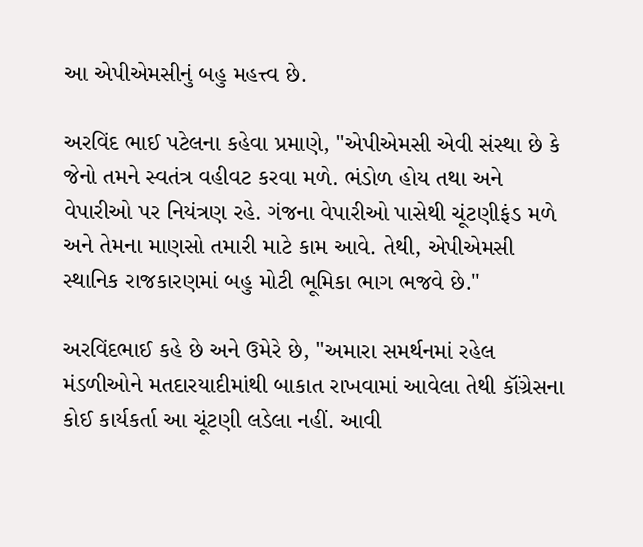આ એપીએમસીનું બહુ મહત્ત્વ છે.

અરવિંદ ભાઈ પટેલના કહેવા પ્રમાણે, "એપીએમસી એવી સંસ્થા છે કે જેનો તમને સ્વતંત્ર વહીવટ કરવા મળે. ભંડોળ હોય તથા અને વેપારીઓ પર નિયંત્રણ રહે. ગંજના વેપારીઓ પાસેથી ચૂંટણીફંડ મળે અને તેમના માણસો તમારી માટે કામ આવે. તેથી, એપીએમસી સ્થાનિક રાજકારણમાં બહુ મોટી ભૂમિકા ભાગ ભજવે છે."

અરવિંદભાઈ કહે છે અને ઉમેરે છે, "અમારા સમર્થનમાં રહેલ મંડળીઓને મતદારયાદીમાંથી બાકાત રાખવામાં આવેલા તેથી કૉંગ્રેસના કોઈ કાર્યકર્તા આ ચૂંટણી લડેલા નહીં. આવી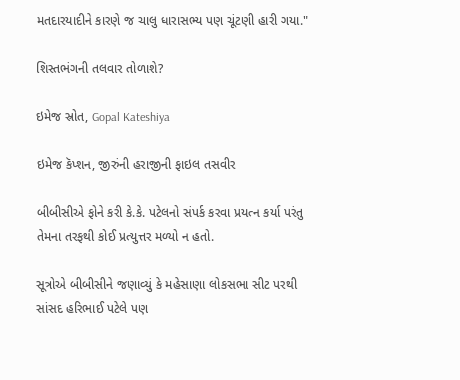મતદારયાદીને કારણે જ ચાલુ ધારાસભ્ય પણ ચૂંટણી હારી ગયા."

શિસ્તભંગની તલવાર તોળાશે?

ઇમેજ સ્રોત, Gopal Kateshiya

ઇમેજ કૅપ્શન, જીરુંની હરાજીની ફાઇલ તસવીર

બીબીસીએ ફોને કરી કે.કે. પટેલનો સંપર્ક કરવા પ્રયત્ન કર્યા પરંતુ તેમના તરફથી કોઈ પ્રત્યુત્તર મળ્યો ન હતો.

સૂત્રોએ બીબીસીને જણાવ્યું કે મહેસાણા લોકસભા સીટ પરથી સાંસદ હરિભાઈ પટેલે પણ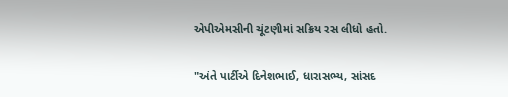એપીએમસીની ચૂંટણીમાં સક્રિય રસ લીધો હતો.

"અંતે પાર્ટીએ દિનેશભાઈ, ધારાસભ્ય, સાંસદ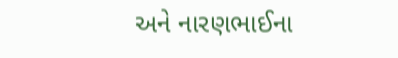અને નારણભાઈના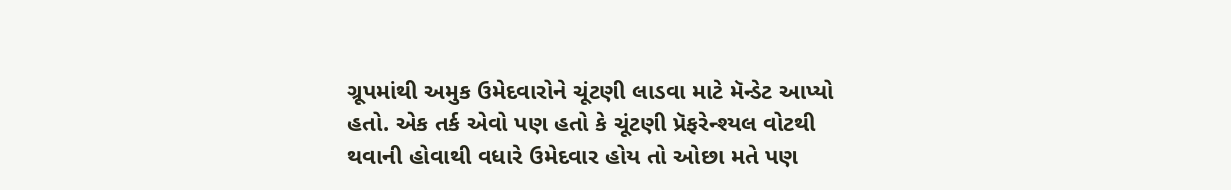ગ્રૂપમાંથી અમુક ઉમેદવારોને ચૂંટણી લાડવા માટે મૅન્ડેટ આપ્યો હતો. એક તર્ક એવો પણ હતો કે ચૂંટણી પ્રૅફરેન્શ્યલ વોટથી થવાની હોવાથી વધારે ઉમેદવાર હોય તો ઓછા મતે પણ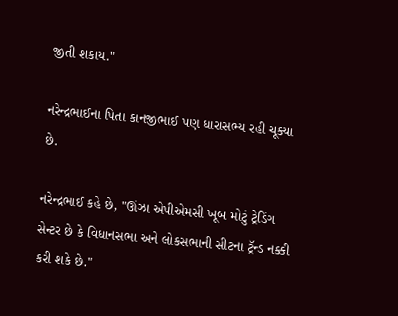જીતી શકાય."

નરેન્દ્રભાઈના પિતા કાનજીભાઈ પણ ધારાસભ્ય રહી ચૂક્યા છે.

નરેન્દ્રભાઈ કહે છે, "ઊંઝા એપીએમસી ખૂબ મોટું ટ્રેડિંગ સેન્ટર છે કે વિધાનસભા અને લોકસભાની સીટના ટ્રૅન્ડ નક્કી કરી શકે છે."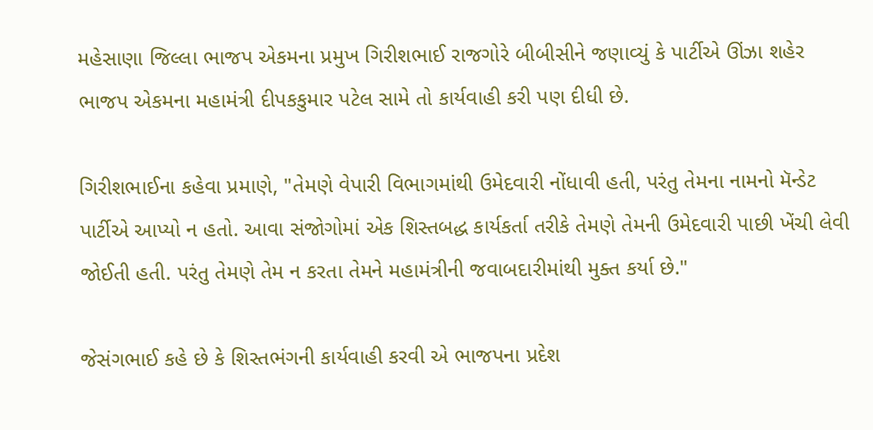મહેસાણા જિલ્લા ભાજપ એકમના પ્રમુખ ગિરીશભાઈ રાજગોરે બીબીસીને જણાવ્યું કે પાર્ટીએ ઊંઝા શહેર ભાજપ એકમના મહામંત્રી દીપકકુમાર પટેલ સામે તો કાર્યવાહી કરી પણ દીધી છે.

ગિરીશભાઈના કહેવા પ્રમાણે, "તેમણે વેપારી વિભાગમાંથી ઉમેદવારી નોંધાવી હતી, પરંતુ તેમના નામનો મૅન્ડેટ પાર્ટીએ આપ્યો ન હતો. આવા સંજોગોમાં એક શિસ્તબદ્ધ કાર્યકર્તા તરીકે તેમણે તેમની ઉમેદવારી પાછી ખેંચી લેવી જોઈતી હતી. પરંતુ તેમણે તેમ ન કરતા તેમને મહામંત્રીની જવાબદારીમાંથી મુક્ત કર્યા છે."

જેસંગભાઈ કહે છે કે શિસ્તભંગની કાર્યવાહી કરવી એ ભાજપના પ્રદેશ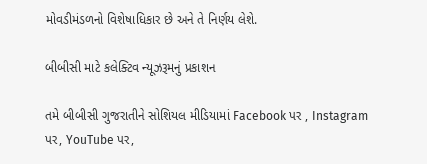મોવડીમંડળનો વિશેષાધિકાર છે અને તે નિર્ણય લેશે.

બીબીસી માટે કલેક્ટિવ ન્યૂઝરૂમનું પ્રકાશન

તમે બીબીસી ગુજરાતીને સોશિયલ મીડિયામાં Facebook પર , Instagram પર, YouTube પર,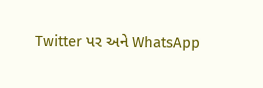Twitter પર અને WhatsApp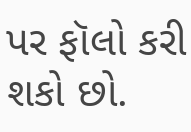પર ફૉલો કરી શકો છો.